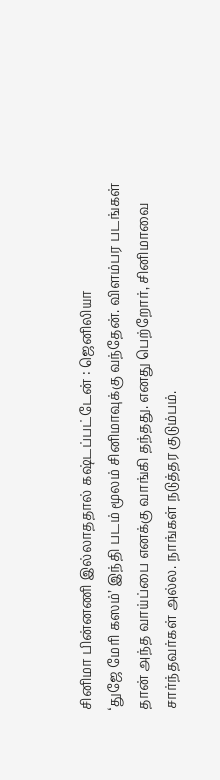சினிமா பின்னணி இல்லாததால் கஷ்டப்பட்டேன் : ஜெனிலியா
‘துஜே மேரி கஸம்’ இந்தி படம் மூலம் சினிமாவுக்கு வந்தேன். விளம்பர படங்கள் தான் அந்த வாய்ப்பை எனக்கு வாங்கி தந்தது. எனது பெற்றோர், சினிமாவை சார்ந்தவர்கள் அல்ல. நாங்கள் நடுத்தர குடும்பம்.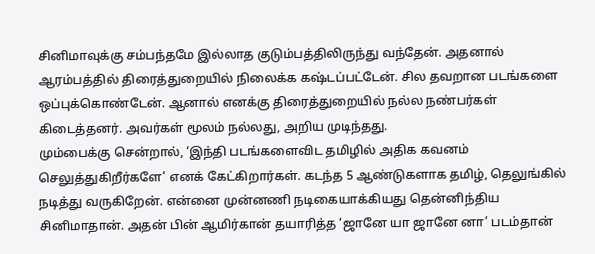சினிமாவுக்கு சம்பந்தமே இல்லாத குடும்பத்திலிருந்து வந்தேன். அதனால் ஆரம்பத்தில் திரைத்துறையில் நிலைக்க கஷ்டப்பட்டேன். சில தவறான படங்களை ஒப்புக்கொண்டேன். ஆனால் எனக்கு திரைத்துறையில் நல்ல நண்பர்கள் கிடைத்தனர். அவர்கள் மூலம் நல்லது, அறிய முடிந்தது.
மும்பைக்கு சென்றால், ‘இந்தி படங்களைவிட தமிழில் அதிக கவனம் செலுத்துகிறீர்களே’ எனக் கேட்கிறார்கள். கடந்த 5 ஆண்டுகளாக தமிழ், தெலுங்கில் நடித்து வருகிறேன். என்னை முன்னணி நடிகையாக்கியது தென்னிந்திய சினிமாதான். அதன் பின் ஆமிர்கான் தயாரித்த ‘ஜானே யா ஜானே னா’ படம்தான்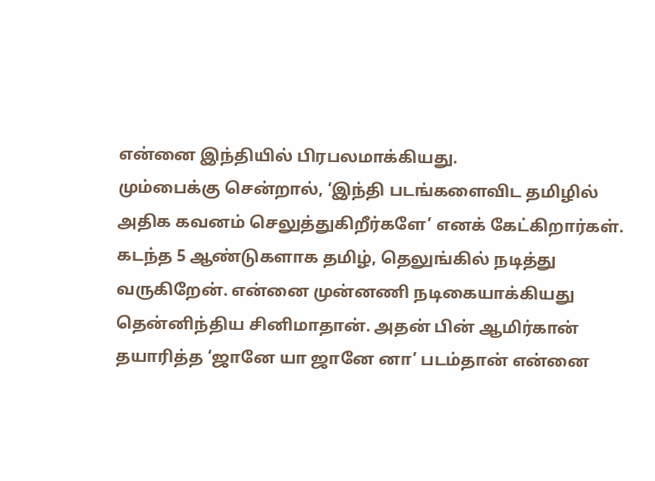என்னை இந்தியில் பிரபலமாக்கியது.
மும்பைக்கு சென்றால், ‘இந்தி படங்களைவிட தமிழில் அதிக கவனம் செலுத்துகிறீர்களே’ எனக் கேட்கிறார்கள். கடந்த 5 ஆண்டுகளாக தமிழ், தெலுங்கில் நடித்து வருகிறேன். என்னை முன்னணி நடிகையாக்கியது தென்னிந்திய சினிமாதான். அதன் பின் ஆமிர்கான் தயாரித்த ‘ஜானே யா ஜானே னா’ படம்தான் என்னை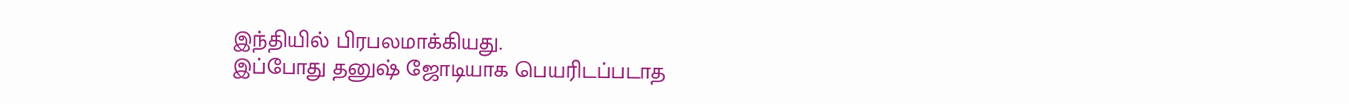இந்தியில் பிரபலமாக்கியது.
இப்போது தனுஷ் ஜோடியாக பெயரிடப்படாத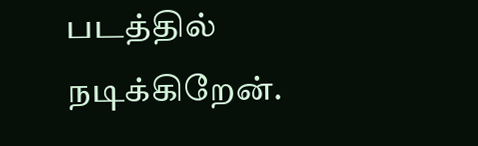படத்தில் நடிக்கிறேன்.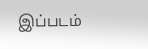இப்படம்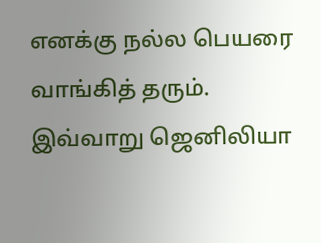எனக்கு நல்ல பெயரை வாங்கித் தரும். இவ்வாறு ஜெனிலியா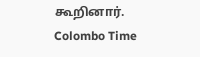கூறினார்.
Colombo Time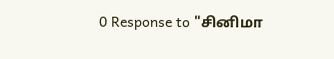0 Response to "சினிமா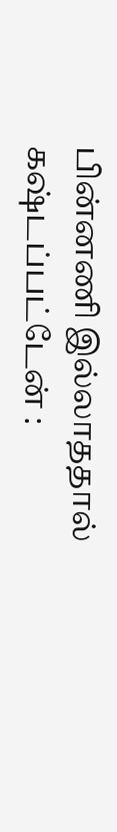பின்னணி இல்லாததால் கஷ்டப்பட்டேன் :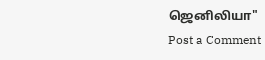ஜெனிலியா"
Post a Comment